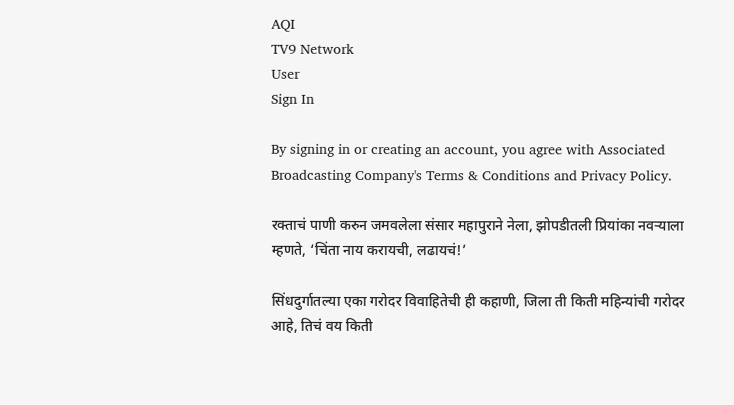AQI
TV9 Network
User
Sign In

By signing in or creating an account, you agree with Associated Broadcasting Company's Terms & Conditions and Privacy Policy.

रक्ताचं पाणी करुन जमवलेला संसार महापुराने नेला, झोपडीतली प्रियांका नवऱ्याला म्हणते, ‘चिंता नाय करायची, लढायचं!’

सिंधदुर्गातल्या एका गरोदर विवाहितेची ही कहाणी, जिला ती किती महिन्यांची गरोदर आहे, तिचं वय किती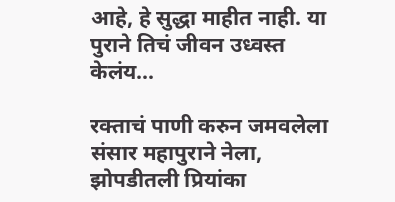आहे, हे सुद्धा माहीत नाही. या पुराने तिचं जीवन उध्वस्त केलंय...

रक्ताचं पाणी करुन जमवलेला संसार महापुराने नेला, झोपडीतली प्रियांका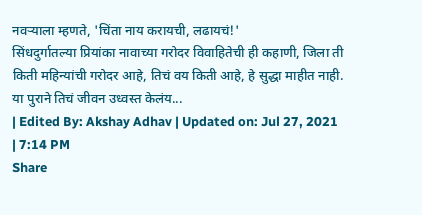नवऱ्याला म्हणते, 'चिंता नाय करायची, लढायचं!'
सिंधदुर्गातल्या प्रियांका नावाच्या गरोदर विवाहितेची ही कहाणी, जिला ती किती महिन्यांची गरोदर आहे, तिचं वय किती आहे, हे सुद्धा माहीत नाही. या पुराने तिचं जीवन उध्वस्त केलंय...
| Edited By: Akshay Adhav | Updated on: Jul 27, 2021 | 7:14 PM
Share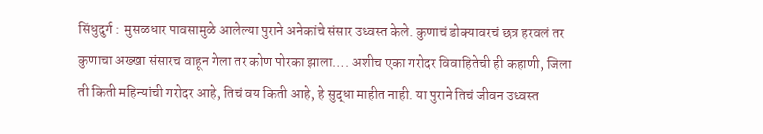सिंधुदुर्ग :  मुसळधार पावसामुळे आलेल्या पुराने अनेकांचे संसार उध्वस्त केले. कुणाचं डोक्यावरचं छत्र हरवलं तर कुणाचा अख्खा संसारच वाहून गेला तर कोण पोरका झाला…. अशीच एका गरोदर विवाहितेची ही कहाणी, जिला ती किती महिन्यांची गरोदर आहे, तिचं वय किती आहे, हे सुद्धा माहीत नाही. या पुराने तिचं जीवन उध्वस्त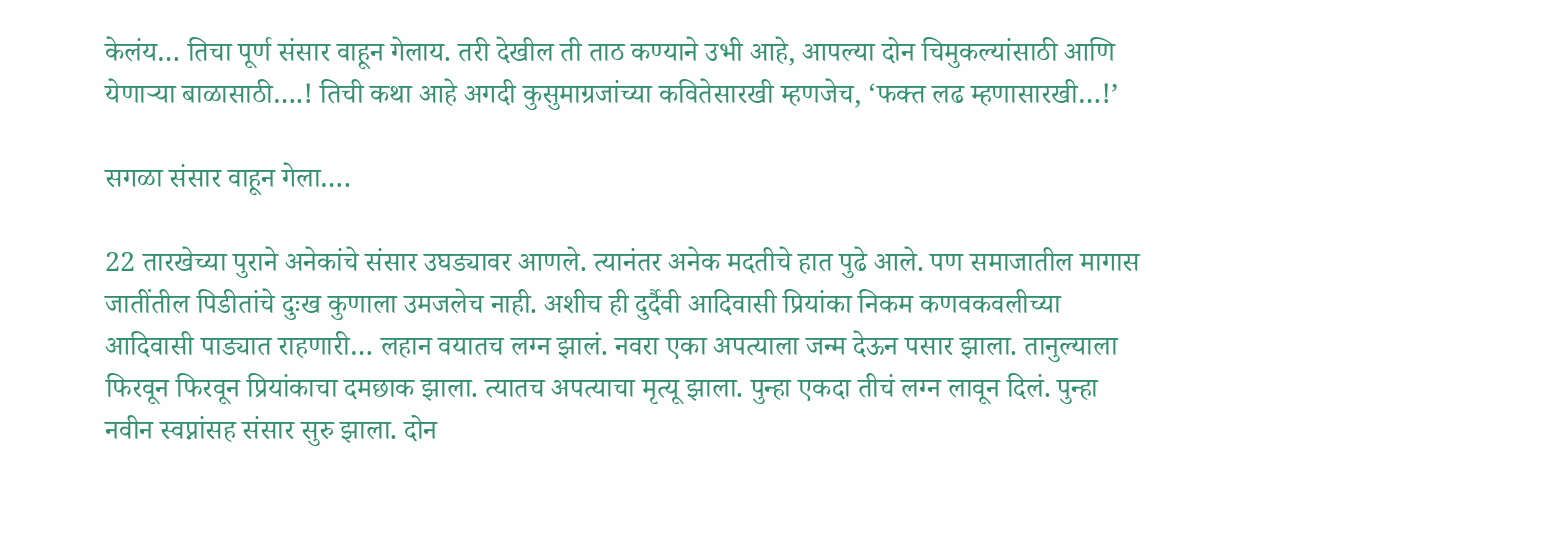केलंय… तिचा पूर्ण संसार वाहून गेलाय. तरी देखील ती ताठ कण्याने उभी आहे, आपल्या दोन चिमुकल्यांसाठी आणि येणाऱ्या बाळासाठी….! तिची कथा आहे अगदी कुसुमाग्रजांच्या कवितेसारखी म्हणजेच, ‘फक्त लढ म्हणासारखी…!’

सगळा संसार वाहून गेला….

22 तारखेच्या पुराने अनेकांचे संसार उघड्यावर आणले. त्यानंतर अनेक मदतीचे हात पुढे आले. पण समाजातील मागास जातींतील पिडीतांचे दुःख कुणाला उमजलेच नाही. अशीच ही दुर्दैवी आदिवासी प्रियांका निकम कणवकवलीच्या आदिवासी पाड्यात राहणारी… लहान वयातच लग्न झालं. नवरा एका अपत्याला जन्म देऊन पसार झाला. तानुल्याला फिरवून फिरवून प्रियांकाचा दमछाक झाला. त्यातच अपत्याचा मृत्यू झाला. पुन्हा एकदा तीचं लग्न लावून दिलं. पुन्हा नवीन स्वप्नांसह संसार सुरु झाला. दोन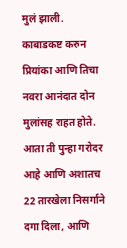मुलं झाली. काबाडकष्ट करुन प्रियांका आणि तिचा नवरा आनंदात दोन मुलांसह राहत होते. आता ती पुन्हा गरोदर आहे आणि अशातच 22 तारखेला निसर्गाने दगा दिला, आणि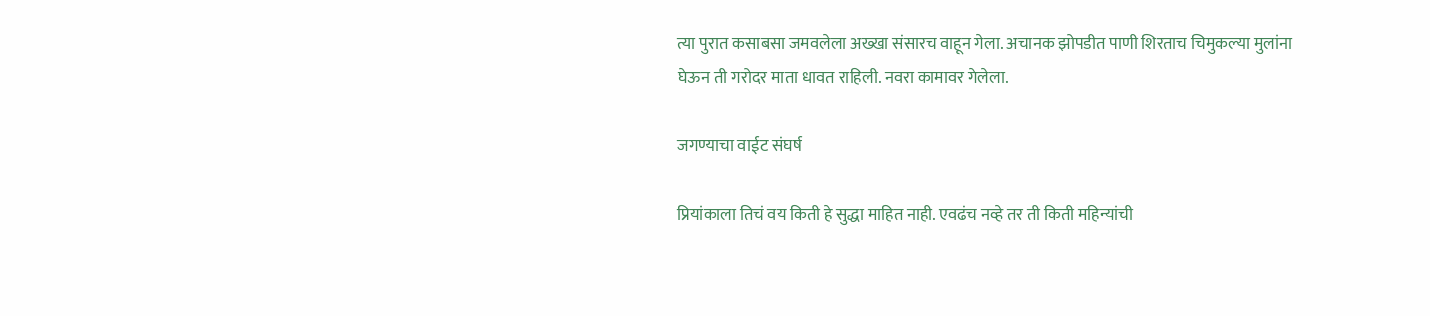त्या पुरात कसाबसा जमवलेला अख्खा संसारच वाहून गेला. अचानक झोपडीत पाणी शिरताच चिमुकल्या मुलांना घेऊन ती गरोदर माता धावत राहिली. नवरा कामावर गेलेला.

जगण्याचा वाईट संघर्ष

प्रियांकाला तिचं वय किती हे सुद्धा माहित नाही. एवढंच नव्हे तर ती किती महिन्यांची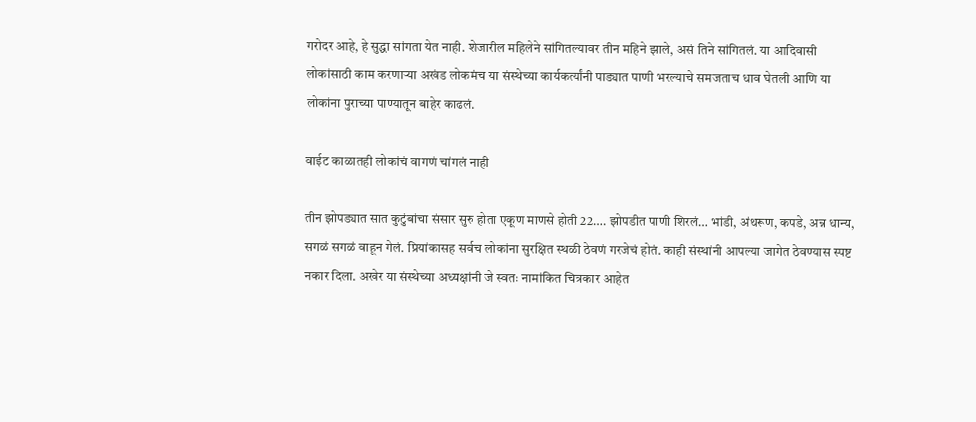गरोदर आहे, हे सुद्धा सांगता येत नाही. शेजारील महिलेने सांगितल्यावर तीन महिने झाले, असं तिने सांगितलं. या आदिवासी लोकांसाठी काम करणाऱ्या अखंड लोकमंच या संस्थेच्या कार्यकर्त्यांनी पाड्यात पाणी भरल्याचे समजताच धाव घेतली आणि या लोकांना पुराच्या पाण्यातून बाहेर काढलं.

वाईट काळातही लोकांचं वागणं चांगलं नाही

तीन झोपड्यात सात कुटुंबांचा संसार सुरु होता एकूण माणसे होती 22…. झोपडीत पाणी शिरलं… भांडी, अंथरूण, कपडे, अन्न धान्य, सगळं सगळं वाहून गेलं. प्रियांकासह सर्वच लोकांना सुरक्षित स्थळी ठेवणं गरजेचं होतं. काही संस्थांनी आपल्या जागेत ठेवण्यास स्पष्ट नकार दिला. अखेर या संस्थेच्या अध्यक्षांनी जे स्वतः नामांकित चित्रकार आहेत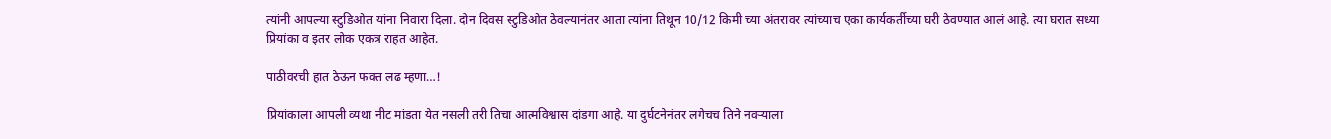त्यांनी आपल्या स्टुडिओत यांना निवारा दिला. दोन दिवस स्टुडिओत ठेवल्यानंतर आता त्यांना तिथून 10/12 किमी च्या अंतरावर त्यांच्याच एका कार्यकर्तीच्या घरी ठेवण्यात आलं आहे. त्या घरात सध्या प्रियांका व इतर लोक एकत्र राहत आहेत.

पाठीवरची हात ठेऊन फक्त लढ म्हणा…!

प्रियांकाला आपली व्यथा नीट मांडता येत नसली तरी तिचा आत्मविश्वास दांडगा आहे. या दुर्घटनेनंतर लगेचच तिने नवऱ्याला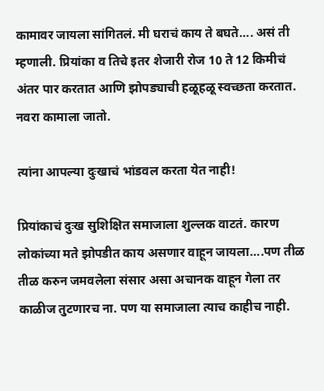कामावर जायला सांगितलं. मी घराचं काय ते बघते…. असं ती म्हणाली. प्रियांका व तिचे इतर शेजारी रोज 10 ते 12 किमीचं अंतर पार करतात आणि झोपड्याची हळूहळू स्वच्छता करतात. नवरा कामाला जातो.

त्यांना आपल्या दुःखाचं भांडवल करता येत नाही!

प्रियांकाचं दुःख सुशिक्षित समाजाला शुल्लक वाटतं. कारण लोकांच्या मते झोपडीत काय असणार वाहून जायला….पण तीळ तीळ करुन जमवलेला संसार असा अचानक वाहून गेला तर काळीज तुटणारच ना. पण या समाजाला त्याच काहीच नाही.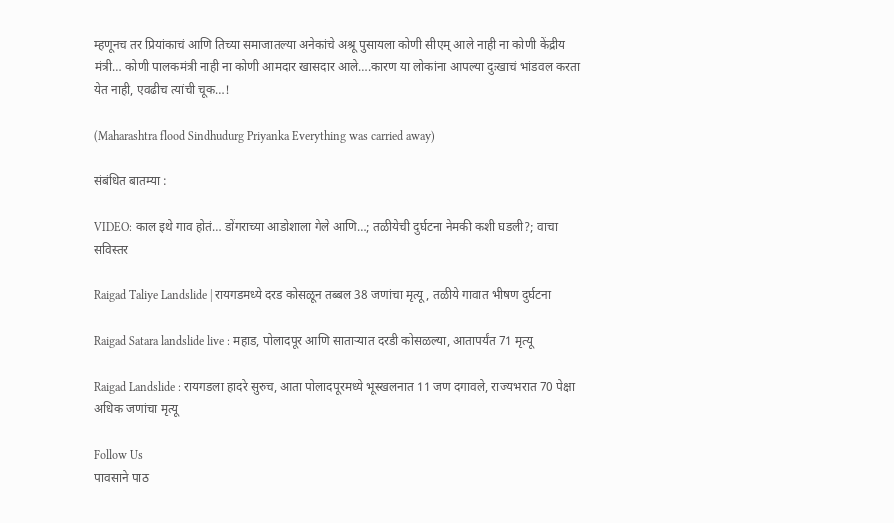म्हणूनच तर प्रियांकाचं आणि तिच्या समाजातल्या अनेकांचे अश्रू पुसायला कोणी सीएम् आले नाही ना कोणी केंद्रीय मंत्री… कोणी पालकमंत्री नाही ना कोणी आमदार खासदार आले….कारण या लोकांना आपल्या दुःखाचं भांडवल करता येत नाही, एवढीच त्यांची चूक…!

(Maharashtra flood Sindhudurg Priyanka Everything was carried away)

संबंधित बातम्या :

VIDEO: काल इथे गाव होतं… डोंगराच्या आडोशाला गेले आणि…; तळीयेची दुर्घटना नेमकी कशी घडली?; वाचा सविस्तर

Raigad Taliye Landslide | रायगडमध्ये दरड कोसळून तब्बल 38 जणांचा मृत्यू, तळीये गावात भीषण दुर्घटना

Raigad Satara landslide live : महाड, पोलादपूर आणि साताऱ्यात दरडी कोसळल्या, आतापर्यंत 71 मृत्यू

Raigad Landslide : रायगडला हादरे सुरुच, आता पोलादपूरमध्ये भूस्खलनात 11 जण दगावले, राज्यभरात 70 पेक्षा अधिक जणांचा मृत्यू

Follow Us
पावसाने पाठ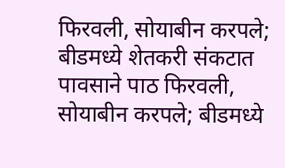फिरवली, सोयाबीन करपले; बीडमध्ये शेतकरी संकटात
पावसाने पाठ फिरवली, सोयाबीन करपले; बीडमध्ये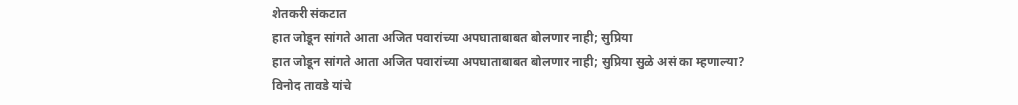शेतकरी संकटात
हात जोडून सांगते आता अजित पवारांच्या अपघाताबाबत बोलणार नाही; सुप्रिया
हात जोडून सांगते आता अजित पवारांच्या अपघाताबाबत बोलणार नाही; सुप्रिया सुळे असं का म्हणाल्या?
विनोद तावडे यांचे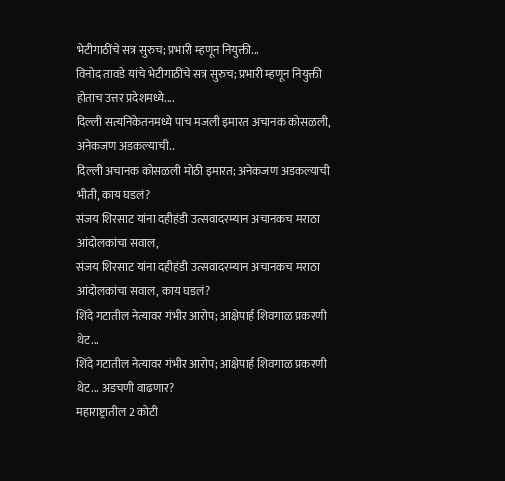भेटीगाठींचे सत्र सुरुच; प्रभारी म्हणून नियुक्ती...
विनोद तावडे यांचे भेटीगाठींचे सत्र सुरुच; प्रभारी म्हणून नियुक्ती होताच उत्तर प्रदेशमध्ये....
दिल्ली सत्यनिकेतनमध्ये पाच मजली इमारत अचानक कोसळली, अनेकजण अडकल्याची..
दिल्ली अचानक कोसळली मोठी इमारत; अनेकजण अडकल्याची भीती, काय घडलं?
संजय शिरसाट यांना दहीहंडी उत्सवादरम्यान अचानकच मराठा आंदोलकांचा सवाल,
संजय शिरसाट यांना दहीहंडी उत्सवादरम्यान अचानकच मराठा आंदोलकांचा सवाल, काय घडलं?
शिंदे गटातील नेत्यावर गंभीर आरोप; आक्षेपार्ह शिवगाळ प्रकरणी थेट...
शिंदे गटातील नेत्यावर गंभीर आरोप; आक्षेपार्ह शिवगाळ प्रकरणी थेट... अडचणी वाढणार?
महाराष्ट्रातील 2 कोटी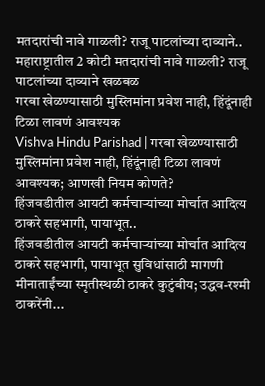मतदारांची नावे गाळली? राजू पाटलांच्या दाव्याने..
महाराष्ट्रातील 2 कोटी मतदारांची नावे गाळली? राजू पाटलांच्या दाव्याने खळबळ
गरबा खेळण्यासाठी मुस्लिमांना प्रवेश नाही, हिंदूंनाही टिळा लावणं आवश्यक
Vishva Hindu Parishad | गरबा खेळण्यासाठी मुस्लिमांना प्रवेश नाही, हिंदूंनाही टिळा लावणं आवश्यक; आणखी नियम कोणते?
हिंजवडीतील आयटी कर्मचाऱ्यांच्या मोर्चात आदित्य ठाकरे सहभागी, पायाभूत..
हिंजवडीतील आयटी कर्मचाऱ्यांच्या मोर्चात आदित्य ठाकरे सहभागी, पायाभूत सुविधांसाठी मागणी
मीनाताईंच्या स्मृतीस्थळी ठाकरे कुटुंबीय; उद्धव-रश्मी ठाकरेंनी...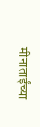मीनाताईंच्या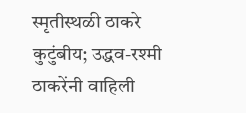स्मृतीस्थळी ठाकरे कुटुंबीय; उद्धव-रश्मी ठाकरेंनी वाहिली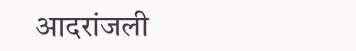आदरांजली